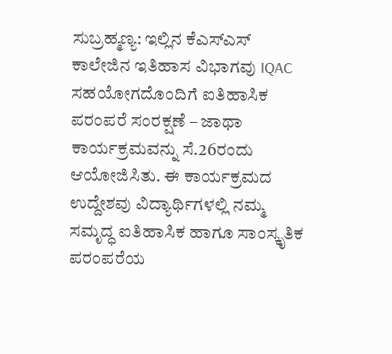ಸುಬ್ರಹ್ಮಣ್ಯ: ಇಲ್ಲಿನ ಕೆಎಸ್ಎಸ್ ಕಾಲೇಜಿನ ಇತಿಹಾಸ ವಿಭಾಗವು IQAC ಸಹಯೋಗದೊಂದಿಗೆ ಐತಿಹಾಸಿಕ ಪರಂಪರೆ ಸಂರಕ್ಷಣೆ – ಜಾಥಾ ಕಾರ್ಯಕ್ರಮವನ್ನು ಸೆ.26ರಂದು ಆಯೋಜಿಸಿತು. ಈ ಕಾರ್ಯಕ್ರಮದ ಉದ್ದೇಶವು ವಿದ್ಯಾರ್ಥಿಗಳಲ್ಲಿ ನಮ್ಮ ಸಮೃದ್ಧ ಐತಿಹಾಸಿಕ ಹಾಗೂ ಸಾಂಸ್ಕೃತಿಕ ಪರಂಪರೆಯ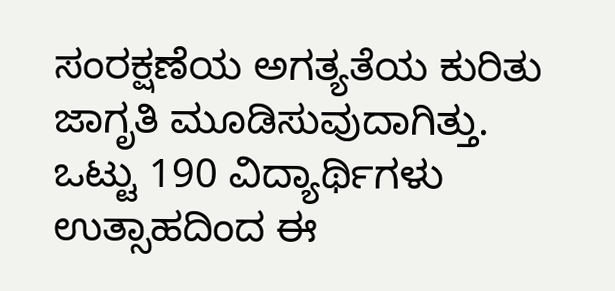ಸಂರಕ್ಷಣೆಯ ಅಗತ್ಯತೆಯ ಕುರಿತು ಜಾಗೃತಿ ಮೂಡಿಸುವುದಾಗಿತ್ತು.
ಒಟ್ಟು 190 ವಿದ್ಯಾರ್ಥಿಗಳು ಉತ್ಸಾಹದಿಂದ ಈ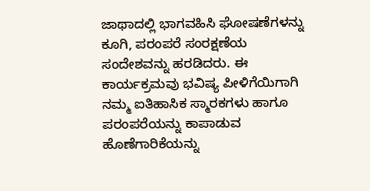ಜಾಥಾದಲ್ಲಿ ಭಾಗವಹಿಸಿ ಘೋಷಣೆಗಳನ್ನು ಕೂಗಿ, ಪರಂಪರೆ ಸಂರಕ್ಷಣೆಯ ಸಂದೇಶವನ್ನು ಹರಡಿದರು. ಈ ಕಾರ್ಯಕ್ರಮವು ಭವಿಷ್ಯ ಪೀಳಿಗೆಯಿಗಾಗಿ ನಮ್ಮ ಐತಿಹಾಸಿಕ ಸ್ಮಾರಕಗಳು ಹಾಗೂ ಪರಂಪರೆಯನ್ನು ಕಾಪಾಡುವ ಹೊಣೆಗಾರಿಕೆಯನ್ನು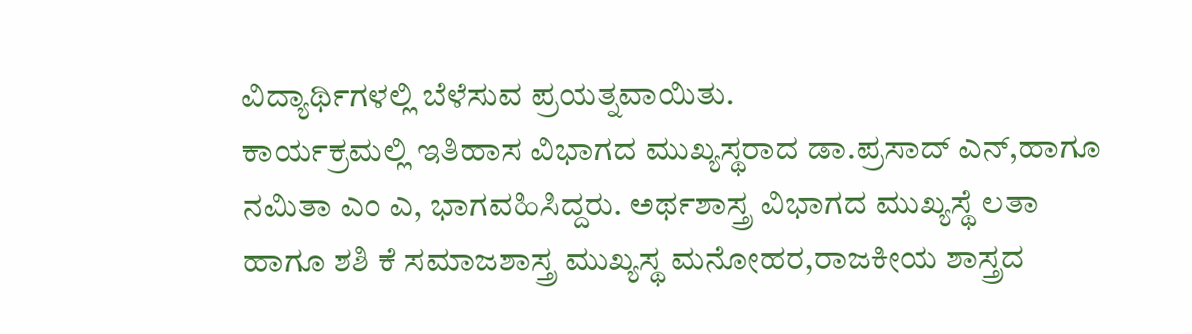ವಿದ್ಯಾರ್ಥಿಗಳಲ್ಲಿ ಬೆಳೆಸುವ ಪ್ರಯತ್ನವಾಯಿತು.
ಕಾರ್ಯಕ್ರಮಲ್ಲಿ ಇತಿಹಾಸ ವಿಭಾಗದ ಮುಖ್ಯಸ್ಥರಾದ ಡಾ.ಪ್ರಸಾದ್ ಎನ್,ಹಾಗೂ ನಮಿತಾ ಎಂ ಎ, ಭಾಗವಹಿಸಿದ್ದರು. ಅರ್ಥಶಾಸ್ತ್ರ ವಿಭಾಗದ ಮುಖ್ಯಸ್ಥೆ ಲತಾ ಹಾಗೂ ಶಶಿ ಕೆ ಸಮಾಜಶಾಸ್ತ್ರ ಮುಖ್ಯಸ್ಥ ಮನೋಹರ,ರಾಜಕೀಯ ಶಾಸ್ತ್ರದ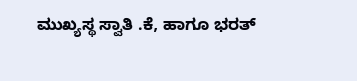ಮುಖ್ಯಸ್ಥ ಸ್ವಾತಿ .ಕೆ, ಹಾಗೂ ಭರತ್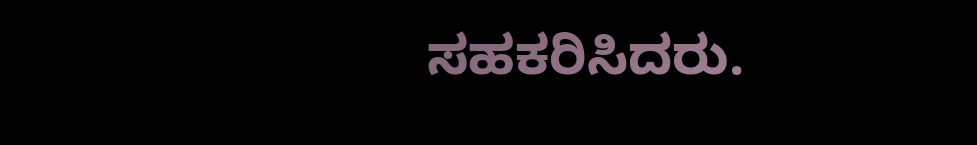ಸಹಕರಿಸಿದರು.